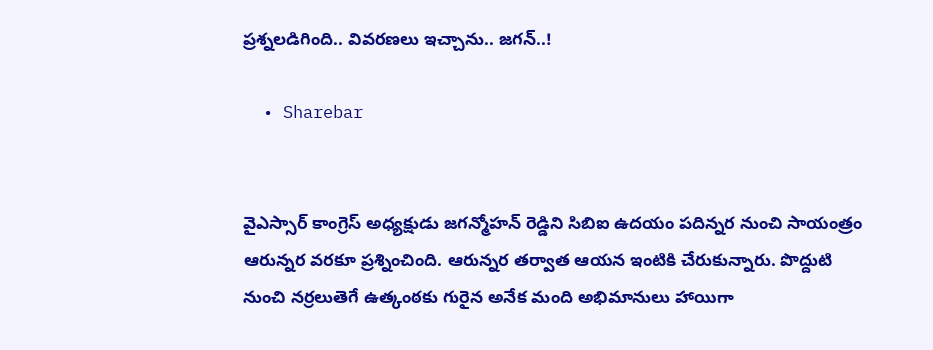ప్రశ్నలడిగింది.. వివరణలు ఇచ్చాను.. జగన్..!

  • Sharebar


వైఎస్సార్ కాంగ్రెస్ అధ్యక్షుడు జగన్మోహన్ రెడ్డిని సిబిఐ ఉదయం పదిన్నర నుంచి సాయంత్రం ఆరున్నర వరకూ ప్రశ్నించింది. ఆరున్నర తర్వాత ఆయన ఇంటికి చేరుకున్నారు. పొద్దుటి నుంచి నర్రలుతెగే ఉత్కంఠకు గురైన అనేక మంది అభిమానులు హాయిగా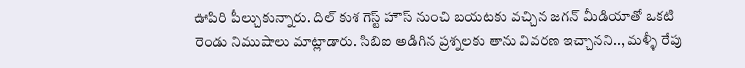ఊపిరి పీల్చుకున్నారు. దిల్ కుశ గెస్ట్ హౌస్ నుంచి బయటకు వచ్చిన జగన్ మీడియాతో ఒకటి రెండు నిముషాలు మాట్లాడారు. సిబిఐ అడిగిన ప్రశ్నలకు తాను వివరణ ఇచ్చానని.., మళ్ళీ రేపు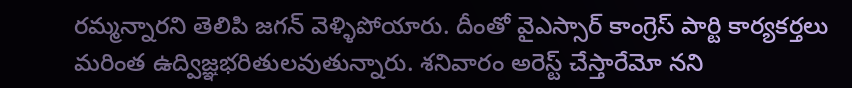రమ్మన్నారని తెలిపి జగన్ వెళ్ళిపోయారు. దీంతో వైఎస్సార్ కాంగ్రెస్ పార్టి కార్యకర్తలు మరింత ఉద్విజ్ఞభరితులవుతున్నారు. శనివారం అరెస్ట్ చేస్తారేమో నని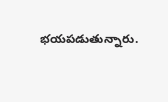భయపడుతున్నారు.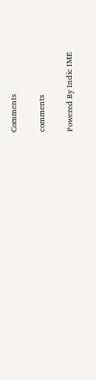Comments

comments

Powered By Indic IME